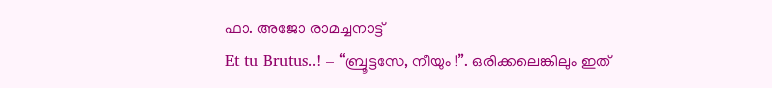ഫാ. അജോ രാമച്ചനാട്ട്
Et tu Brutus..! – “ബ്രൂട്ടസേ, നീയും !”. ഒരിക്കലെങ്കിലും ഇത്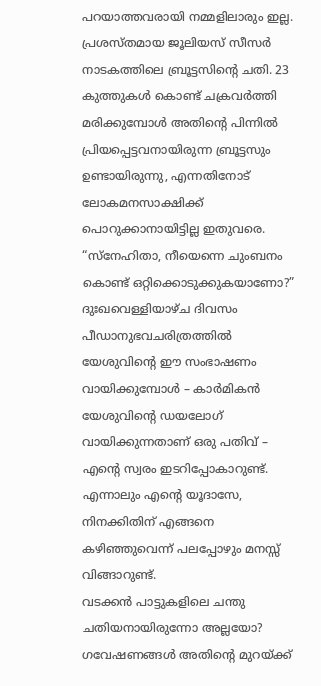പറയാത്തവരായി നമ്മളിലാരും ഇല്ല. പ്രശസ്തമായ ജൂലിയസ് സീസർ നാടകത്തിലെ ബ്രൂട്ടസിന്റെ ചതി. 23 കുത്തുകൾ കൊണ്ട് ചക്രവർത്തി മരിക്കുമ്പോൾ അതിന്റെ പിന്നിൽ പ്രിയപ്പെട്ടവനായിരുന്ന ബ്രൂട്ടസും ഉണ്ടായിരുന്നു, എന്നതിനോട് ലോകമനസാക്ഷിക്ക് പൊറുക്കാനായിട്ടില്ല ഇതുവരെ.
“സ്നേഹിതാ, നീയെന്നെ ചുംബനം കൊണ്ട് ഒറ്റിക്കൊടുക്കുകയാണോ?” ദുഃഖവെള്ളിയാഴ്ച ദിവസം പീഡാനുഭവചരിത്രത്തിൽ യേശുവിന്റെ ഈ സംഭാഷണം വായിക്കുമ്പോൾ – കാർമികൻ യേശുവിന്റെ ഡയലോഗ് വായിക്കുന്നതാണ് ഒരു പതിവ് – എന്റെ സ്വരം ഇടറിപ്പോകാറുണ്ട്.
എന്നാലും എന്റെ യൂദാസേ, നിനക്കിതിന് എങ്ങനെ കഴിഞ്ഞുവെന്ന് പലപ്പോഴും മനസ്സ് വിങ്ങാറുണ്ട്.
വടക്കൻ പാട്ടുകളിലെ ചന്തു ചതിയനായിരുന്നോ അല്ലയോ? ഗവേഷണങ്ങൾ അതിന്റെ മുറയ്ക്ക്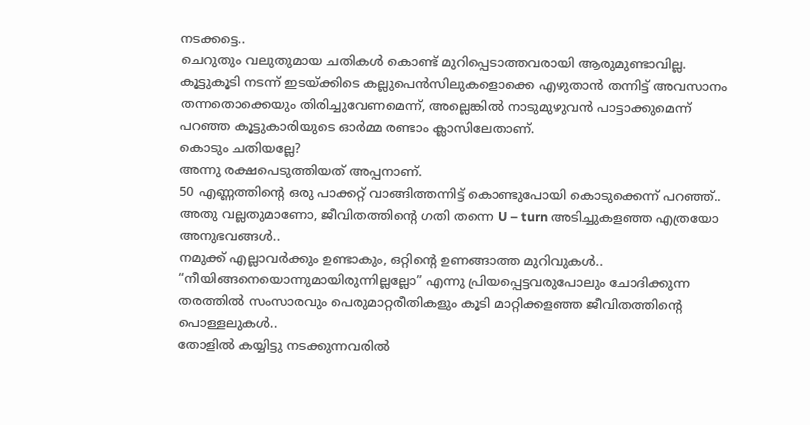നടക്കട്ടെ..
ചെറുതും വലുതുമായ ചതികൾ കൊണ്ട് മുറിപ്പെടാത്തവരായി ആരുമുണ്ടാവില്ല.
കൂട്ടുകൂടി നടന്ന് ഇടയ്ക്കിടെ കല്ലുപെൻസിലുകളൊക്കെ എഴുതാൻ തന്നിട്ട് അവസാനം തന്നതൊക്കെയും തിരിച്ചുവേണമെന്ന്, അല്ലെങ്കിൽ നാടുമുഴുവൻ പാട്ടാക്കുമെന്ന് പറഞ്ഞ കൂട്ടുകാരിയുടെ ഓർമ്മ രണ്ടാം ക്ലാസിലേതാണ്.
കൊടും ചതിയല്ലേ?
അന്നു രക്ഷപെടുത്തിയത് അപ്പനാണ്.
50 എണ്ണത്തിന്റെ ഒരു പാക്കറ്റ് വാങ്ങിത്തന്നിട്ട് കൊണ്ടുപോയി കൊടുക്കെന്ന് പറഞ്ഞ്..
അതു വല്ലതുമാണോ, ജീവിതത്തിന്റെ ഗതി തന്നെ U – turn അടിച്ചുകളഞ്ഞ എത്രയോ അനുഭവങ്ങൾ..
നമുക്ക് എല്ലാവർക്കും ഉണ്ടാകും, ഒറ്റിന്റെ ഉണങ്ങാത്ത മുറിവുകൾ..
“നീയിങ്ങനെയൊന്നുമായിരുന്നില്ലല്ലോ” എന്നു പ്രിയപ്പെട്ടവരുപോലും ചോദിക്കുന്ന തരത്തിൽ സംസാരവും പെരുമാറ്റരീതികളും കൂടി മാറ്റിക്കളഞ്ഞ ജീവിതത്തിന്റെ പൊള്ളലുകൾ..
തോളിൽ കയ്യിട്ടു നടക്കുന്നവരിൽ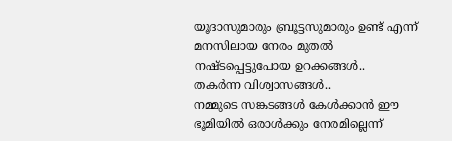യൂദാസുമാരും ബ്രൂട്ടസുമാരും ഉണ്ട് എന്ന് മനസിലായ നേരം മുതൽ നഷ്ടപ്പെട്ടുപോയ ഉറക്കങ്ങൾ..
തകർന്ന വിശ്വാസങ്ങൾ..
നമ്മുടെ സങ്കടങ്ങൾ കേൾക്കാൻ ഈ ഭൂമിയിൽ ഒരാൾക്കും നേരമില്ലെന്ന്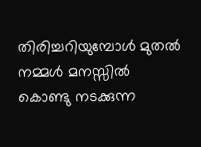തിരിച്ചറിയുമ്പോൾ മുതൽ നമ്മൾ മനസ്സിൽ കൊണ്ടു നടക്കുന്ന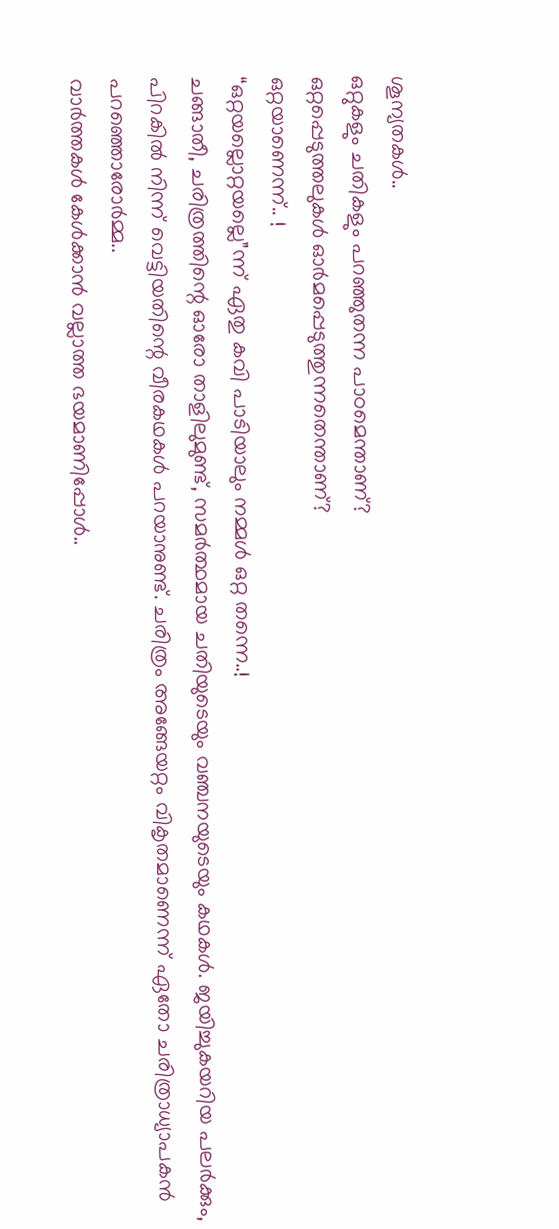ശൂന്യതകൾ..
ഒറ്റുകളും ചതികളും പറഞ്ഞുതന്ന പാഠമെന്താണ്?
ഒറ്റപ്പെടുത്തലുകൾ ഓർമപ്പെടുത്തുന്നതെന്താണ്?
ഒറ്റയാണെന്ന്.. !
“ഒറ്റയല്ലൊറ്റയല്ലെ”ന്ന് ഏതു കവി പാടിയാലും നമ്മൾ ഒറ്റ തന്നെ..!
ചങ്ങാതീ, ചരിത്രത്തിന്റെ ഓരോ താളിലുമുണ്ട്, സമർത്ഥമായ ചതിയുടെയും വഞ്ചനയുടെയും കഥകൾ. ജയിച്ചുകയറിയ പലർക്കും, പിറകിൽ നിന്ന് വെട്ടിയതിന്റെ വീരകഥകൾ പറയാനുണ്ട്. ചരിത്രം അങ്ങേയറ്റം വികൃതമാണെന്ന് ഏതോ ചരിത്രാധ്യാപകൻ പറഞ്ഞൊരോർമ്മ..
വാർത്തകൾ കേൾക്കാൻ വല്ലാത്ത ഭയമാണിപ്പോൾ..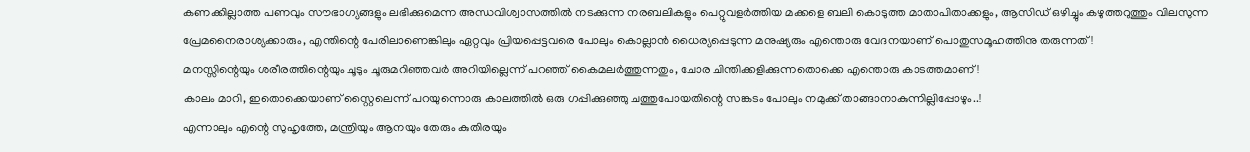കണക്കില്ലാത്ത പണവും സൗഭാഗ്യങ്ങളും ലഭിക്കുമെന്ന അന്ധവിശ്വാസത്തിൽ നടക്കുന്ന നരബലികളും പെറ്റുവളർത്തിയ മക്കളെ ബലി കൊടുത്ത മാതാപിതാക്കളും, ആസിഡ് ഒഴിച്ചും കഴുത്തറുത്തും വിലസുന്ന പ്രേമനൈരാശ്യക്കാരും, എന്തിന്റെ പേരിലാണെങ്കിലും ഏറ്റവും പ്രിയപ്പെട്ടവരെ പോലും കൊല്ലാൻ ധൈര്യപ്പെടുന്ന മനുഷ്യരും എന്തൊരു വേദനയാണ് പൊതുസമൂഹത്തിനു തരുന്നത് !
മനസ്സിന്റെയും ശരീരത്തിന്റെയും ചൂടും ചൂരുമറിഞ്ഞവർ അറിയില്ലെന്ന് പറഞ്ഞ് കൈമലർത്തുന്നതും, ചോര ചിന്തിക്കളിക്കുന്നതൊക്കെ എന്തൊരു കാടത്തമാണ് !
കാലം മാറി, ഇതൊക്കെയാണ് സ്റ്റൈലെന്ന് പറയുന്നൊരു കാലത്തിൽ ഒരു ഗപ്പിക്കുഞ്ഞു ചത്തുപോയതിന്റെ സങ്കടം പോലും നമുക്ക് താങ്ങാനാകുന്നില്ലിപ്പോഴും..!
എന്നാലും എന്റെ സുഹൃത്തേ, മന്ത്രിയും ആനയും തേരും കുതിരയും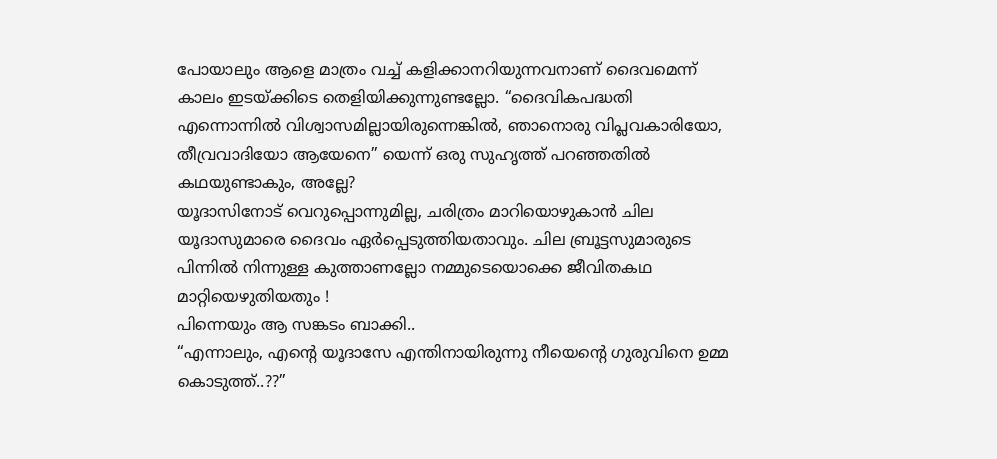പോയാലും ആളെ മാത്രം വച്ച് കളിക്കാനറിയുന്നവനാണ് ദൈവമെന്ന് കാലം ഇടയ്ക്കിടെ തെളിയിക്കുന്നുണ്ടല്ലോ. “ദൈവികപദ്ധതി എന്നൊന്നിൽ വിശ്വാസമില്ലായിരുന്നെങ്കിൽ, ഞാനൊരു വിപ്ലവകാരിയോ, തീവ്രവാദിയോ ആയേനെ” യെന്ന് ഒരു സുഹൃത്ത് പറഞ്ഞതിൽ കഥയുണ്ടാകും, അല്ലേ?
യൂദാസിനോട് വെറുപ്പൊന്നുമില്ല, ചരിത്രം മാറിയൊഴുകാൻ ചില യൂദാസുമാരെ ദൈവം ഏർപ്പെടുത്തിയതാവും. ചില ബ്രൂട്ടസുമാരുടെ പിന്നിൽ നിന്നുള്ള കുത്താണല്ലോ നമ്മുടെയൊക്കെ ജീവിതകഥ മാറ്റിയെഴുതിയതും !
പിന്നെയും ആ സങ്കടം ബാക്കി..
“എന്നാലും, എന്റെ യൂദാസേ എന്തിനായിരുന്നു നീയെന്റെ ഗുരുവിനെ ഉമ്മ കൊടുത്ത്..??”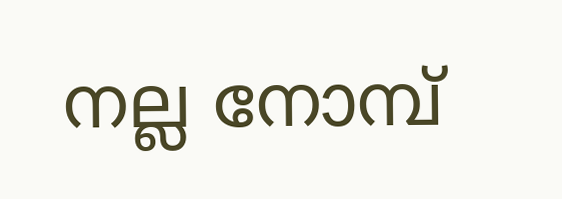നല്ല നോമ്പ്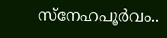സ്നേഹപൂർവം..